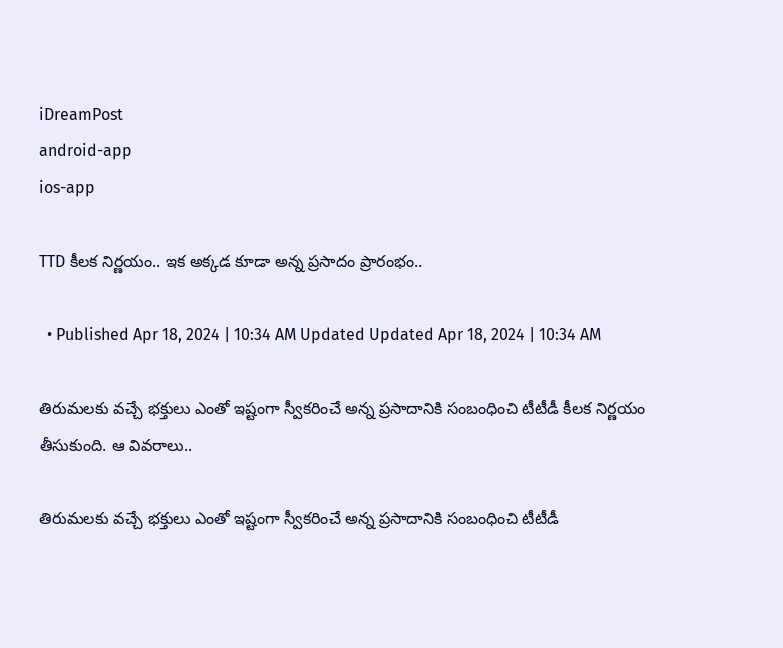iDreamPost
android-app
ios-app

TTD కీలక నిర్ణయం.. ఇక అక్కడ కూడా అన్న ప్రసాదం ప్రారంభం..

  • Published Apr 18, 2024 | 10:34 AM Updated Updated Apr 18, 2024 | 10:34 AM

తిరుమలకు వచ్చే భక్తులు ఎంతో ఇష్టంగా స్వీకరించే అన్న ప్రసాదానికి సంబంధించి టీటీడీ కీలక నిర్ణయం తీసుకుంది. ఆ వివరాలు..

తిరుమలకు వచ్చే భక్తులు ఎంతో ఇష్టంగా స్వీకరించే అన్న ప్రసాదానికి సంబంధించి టీటీడీ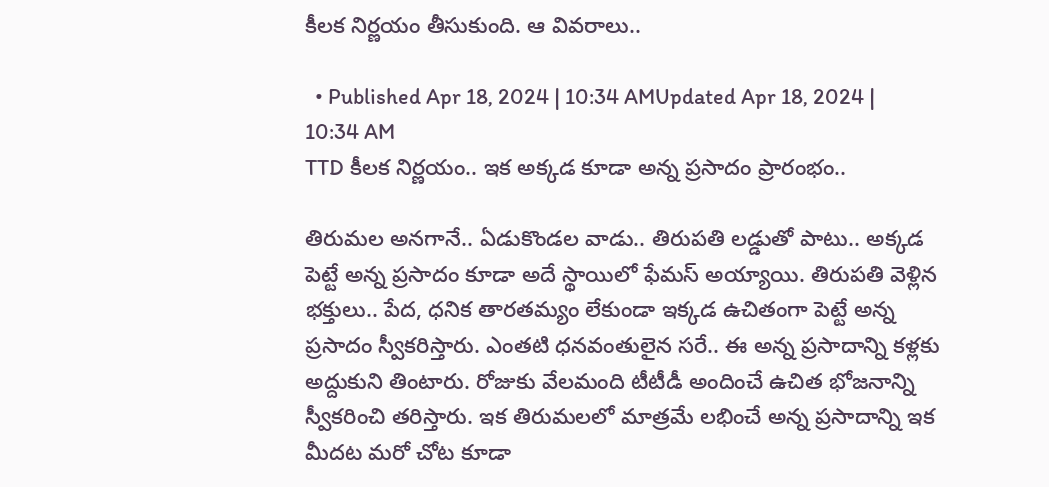కీలక నిర్ణయం తీసుకుంది. ఆ వివరాలు..

  • Published Apr 18, 2024 | 10:34 AMUpdated Apr 18, 2024 | 10:34 AM
TTD కీలక నిర్ణయం.. ఇక అక్కడ కూడా అన్న ప్రసాదం ప్రారంభం..

తిరుమల అనగానే.. ఏడుకొండల వాడు.. తిరుపతి లడ్డుతో పాటు.. అక్కడ పెట్టే అన్న ప్రసాదం కూడా అదే స్థాయిలో ఫేమస్ అయ్యాయి. తిరుపతి వెళ్లిన భక్తులు.. పేద, ధనిక తారతమ్యం లేకుండా ఇక్కడ ఉచితంగా పెట్టే అన్న ప్రసాదం స్వీకరిస్తారు. ఎంతటి ధనవంతులైన సరే.. ఈ అన్న ప్రసాదాన్ని కళ్లకు అద్దుకుని తింటారు. రోజుకు వేలమంది టీటీడీ అందించే ఉచిత భోజనాన్ని స్వీకరించి తరిస్తారు. ఇక తిరుమలలో మాత్రమే లభించే అన్న ప్రసాదాన్ని ఇక మీదట మరో చోట కూడా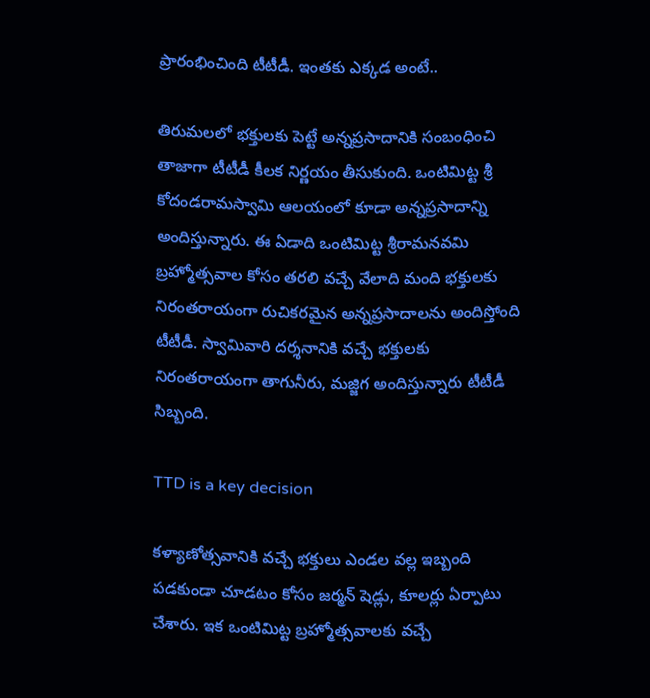ప్రారంభించింది టీటీడీ. ఇంతకు ఎక్కడ అంటే..

తిరుమలలో భక్తులకు పెట్టే అన్నప్రసాదానికి సంబంధించి తాజాగా టీటీడీ కీలక నిర్ణయం తీసుకుంది. ఒంటిమిట్ట శ్రీ కోదండరామస్వామి ఆలయంలో కూడా అన్నప్రసాదాన్ని అందిస్తున్నారు. ఈ ఏడాది ఒంటిమిట్ట శ్రీరామనవమి బ్రహ్మోత్సవాల కోసం తరలి వచ్చే వేలాది మంది భక్తులకు నిరంతరాయంగా రుచిక‌ర‌మైన‌ అన్నప్రసాదాలను అందిస్తోంది టీటీడీ. స్వామివారి ద‌ర్శ‌నానికి వ‌చ్చే భక్తులకు నిరంతరాయంగా తాగునీరు, మ‌జ్జిగ అందిస్తున్నారు టీటీడీ సిబ్బంది.

TTD is a key decision

కళ్యాణోత్సవానికి వచ్చే భక్తులు ఎండల వల్ల ఇబ్బంది పడకుండా చూడటం కోసం జ‌ర్మ‌న్ షెడ్లు, కూల‌ర్లు ఏర్పాటు చేశారు. ఇక ఒంటిమిట్ట బ్రహ్మోత్సవాలకు వచ్చే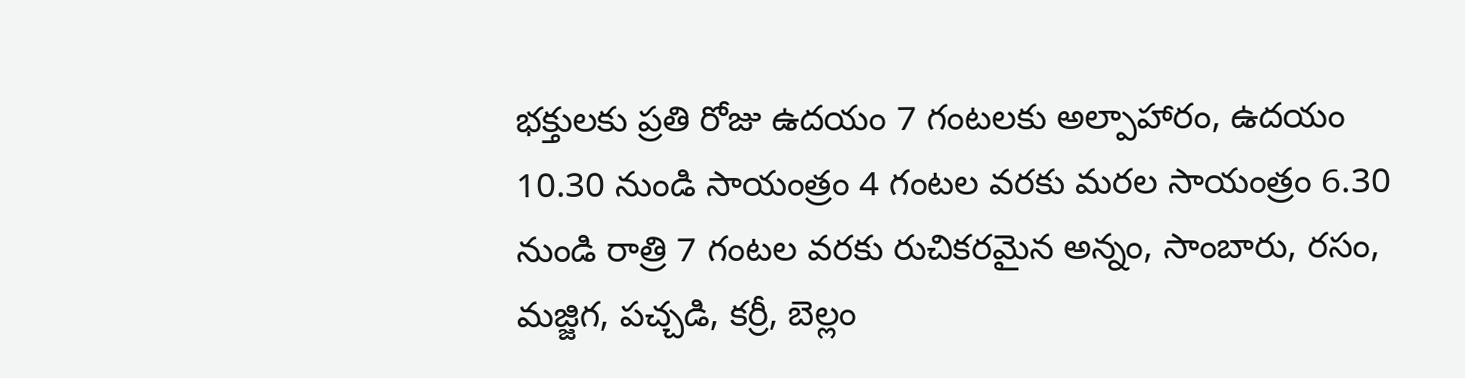భక్తులకు ప్ర‌తి రోజు ఉద‌యం 7 గంట‌ల‌కు అల్పాహారం, ఉద‌యం 10.30 నుండి సాయంత్రం 4 గంట‌ల వ‌ర‌కు మ‌ర‌ల సాయంత్రం 6.30 నుండి రాత్రి 7 గంట‌ల వ‌ర‌కు రుచిక‌ర‌మైన అన్నం, సాంబారు, ర‌సం, మ‌జ్జిగ‌, ప‌చ్చ‌డి, క‌ర్రీ, బెల్లం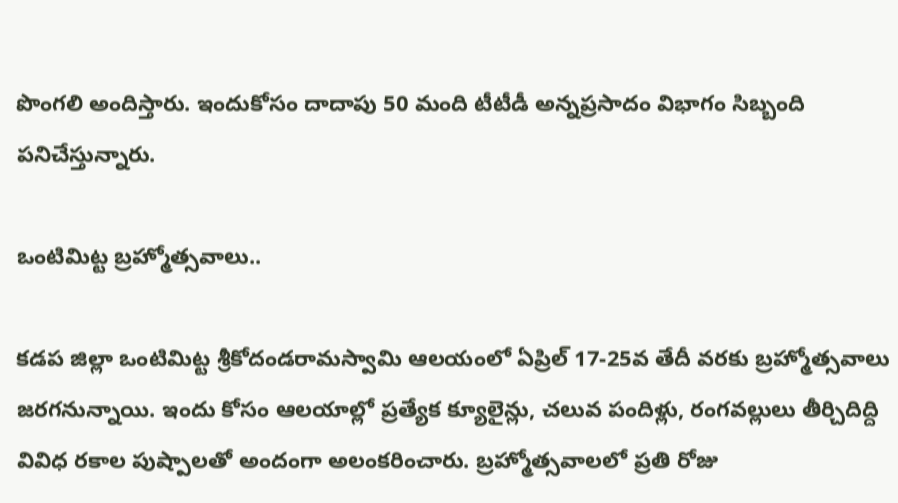పొంగ‌లి అందిస్తారు. ఇందుకోసం దాదాపు 50 మంది టీటీడీ అన్న‌ప్ర‌సాదం విభాగం సిబ్బంది ప‌నిచేస్తున్నారు.

ఒంటిమిట్ట‌ బ్రహ్మోత్సవాలు..

క‌డ‌ప‌ జిల్లా ఒంటిమిట్ట శ్రీకోదండరామస్వామి ఆల‌యంలో ఏప్రిల్ 17-25వ తేదీ వ‌ర‌కు బ్రహ్మోత్సవాలు జరగనున్నాయి. ఇందు కోసం ఆలయాల్లో ప్రత్యేక క్యూలైన్లు, చలువ పందిళ్లు, రంగవల్లులు తీర్చిదిద్ది వివిధ రకాల పుష్పాలతో అందంగా అలంకరించారు. బ్ర‌హ్మోత్స‌వాల‌లో ప్ర‌తి రోజు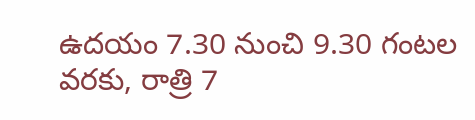ఉద‌యం 7.30 నుంచి 9.30 గంట‌ల వ‌ర‌కు, రాత్రి 7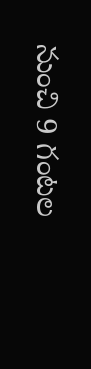నుంచి 9 గంట‌ల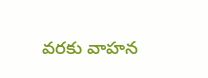వ‌ర‌కు వాహ‌న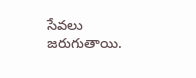సేవ‌లు జ‌రుగుతాయి.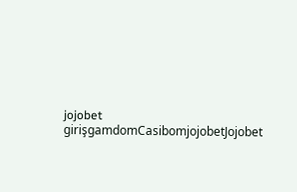jojobet girişgamdomCasibomjojobetJojobet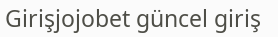Girişjojobet güncel giriş